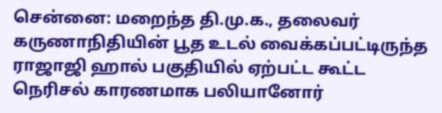சென்னை: மறைந்த தி.மு.க., தலைவர் கருணாநிதியின் பூத உடல் வைக்கப்பட்டிருந்த ராஜாஜி ஹால் பகுதியில் ஏற்பட்ட கூட்ட நெரிசல் காரணமாக பலியானோர்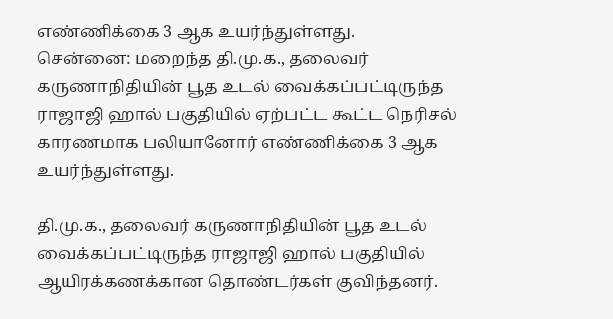எண்ணிக்கை 3 ஆக உயர்ந்துள்ளது.
சென்னை: மறைந்த தி.மு.க., தலைவர் கருணாநிதியின் பூத உடல் வைக்கப்பட்டிருந்த ராஜாஜி ஹால் பகுதியில் ஏற்பட்ட கூட்ட நெரிசல் காரணமாக பலியானோர் எண்ணிக்கை 3 ஆக உயர்ந்துள்ளது.

தி.மு.க., தலைவர் கருணாநிதியின் பூத உடல் வைக்கப்பட்டிருந்த ராஜாஜி ஹால் பகுதியில் ஆயிரக்கணக்கான தொண்டர்கள் குவிந்தனர்.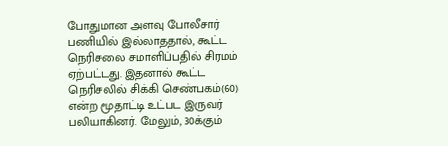போதுமான அளவு போலீசார் பணியில் இல்லாததால், கூட்ட நெரிசலை சமாளிப்பதில் சிரமம் ஏற்பட்டது. இதனால் கூட்ட நெரிசலில் சிக்கி செண்பகம்(60) என்ற மூதாட்டி உட்பட இருவர் பலியாகினர். மேலும், 30க்கும்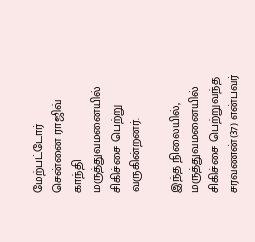மேற்பட்டோர் சென்னை ராஜிவ் காந்தி மருத்துவமனையில் சிகிச்சை பெற்று வருகின்றனர்.

இந்த நிலையில், மருத்துவமனையில் சிகிச்சை பெற்றுவந்த சரவணன்(37) என்பவர்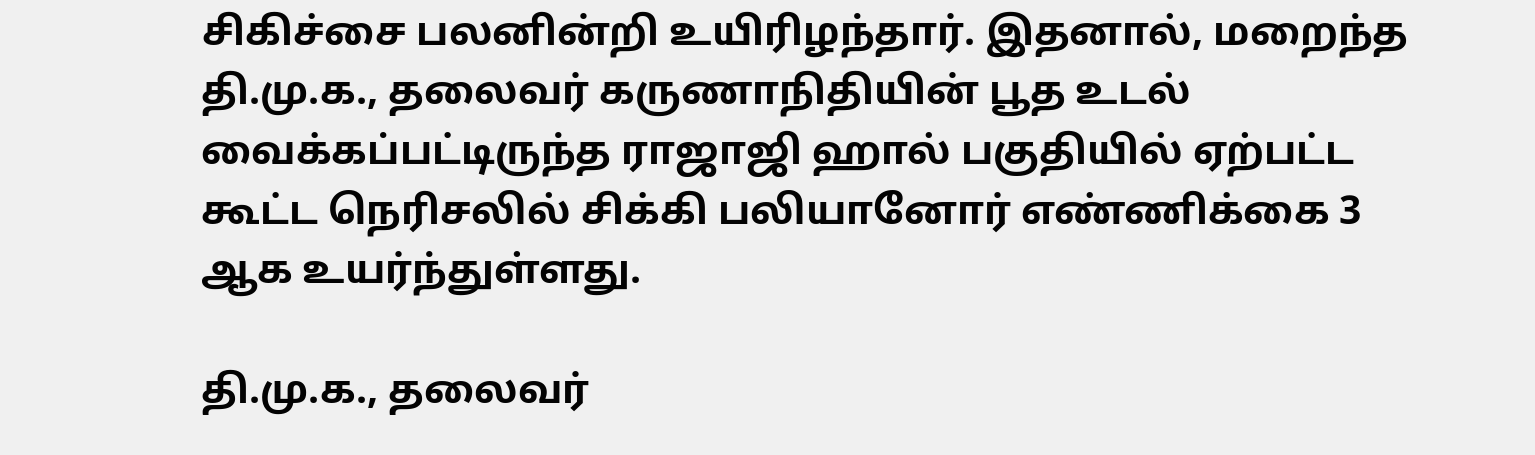சிகிச்சை பலனின்றி உயிரிழந்தார். இதனால், மறைந்த தி.மு.க., தலைவர் கருணாநிதியின் பூத உடல் வைக்கப்பட்டிருந்த ராஜாஜி ஹால் பகுதியில் ஏற்பட்ட கூட்ட நெரிசலில் சிக்கி பலியானோர் எண்ணிக்கை 3 ஆக உயர்ந்துள்ளது.

தி.மு.க., தலைவர்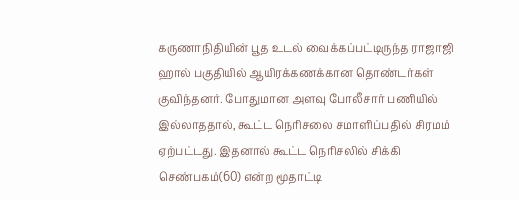கருணாநிதியின் பூத உடல் வைக்கப்பட்டிருந்த ராஜாஜி ஹால் பகுதியில் ஆயிரக்கணக்கான தொண்டர்கள் குவிந்தனர். போதுமான அளவு போலீசார் பணியில் இல்லாததால், கூட்ட நெரிசலை சமாளிப்பதில் சிரமம் ஏற்பட்டது. இதனால் கூட்ட நெரிசலில் சிக்கி செண்பகம்(60) என்ற மூதாட்டி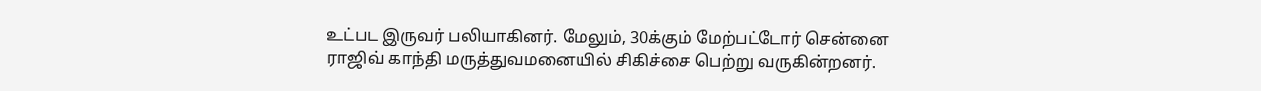உட்பட இருவர் பலியாகினர். மேலும், 30க்கும் மேற்பட்டோர் சென்னை ராஜிவ் காந்தி மருத்துவமனையில் சிகிச்சை பெற்று வருகின்றனர்.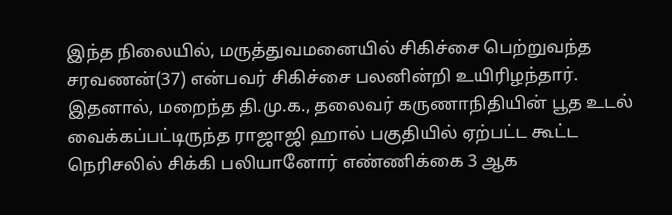இந்த நிலையில், மருத்துவமனையில் சிகிச்சை பெற்றுவந்த சரவணன்(37) என்பவர் சிகிச்சை பலனின்றி உயிரிழந்தார். இதனால், மறைந்த தி.மு.க., தலைவர் கருணாநிதியின் பூத உடல் வைக்கப்பட்டிருந்த ராஜாஜி ஹால் பகுதியில் ஏற்பட்ட கூட்ட நெரிசலில் சிக்கி பலியானோர் எண்ணிக்கை 3 ஆக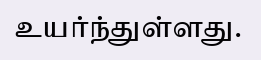உயர்ந்துள்ளது.